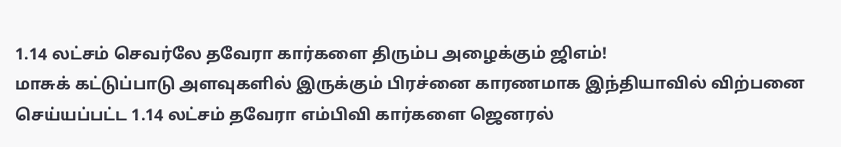1.14 லட்சம் செவர்லே தவேரா கார்களை திரும்ப அழைக்கும் ஜிஎம்!
மாசுக் கட்டுப்பாடு அளவுகளில் இருக்கும் பிரச்னை காரணமாக இந்தியாவில் விற்பனை செய்யப்பட்ட 1.14 லட்சம் தவேரா எம்பிவி கார்களை ஜெனரல்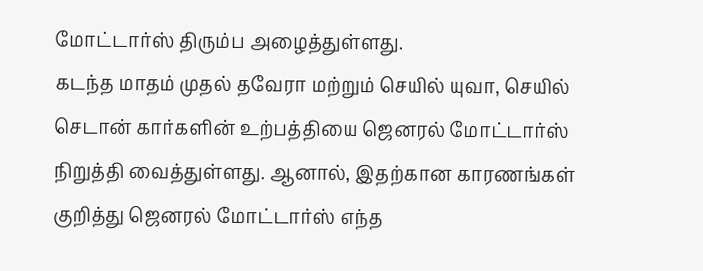மோட்டார்ஸ் திரும்ப அழைத்துள்ளது.
கடந்த மாதம் முதல் தவேரா மற்றும் செயில் யுவா, செயில் செடான் கார்களின் உற்பத்தியை ஜெனரல் மோட்டார்ஸ் நிறுத்தி வைத்துள்ளது. ஆனால், இதற்கான காரணங்கள் குறித்து ஜெனரல் மோட்டார்ஸ் எந்த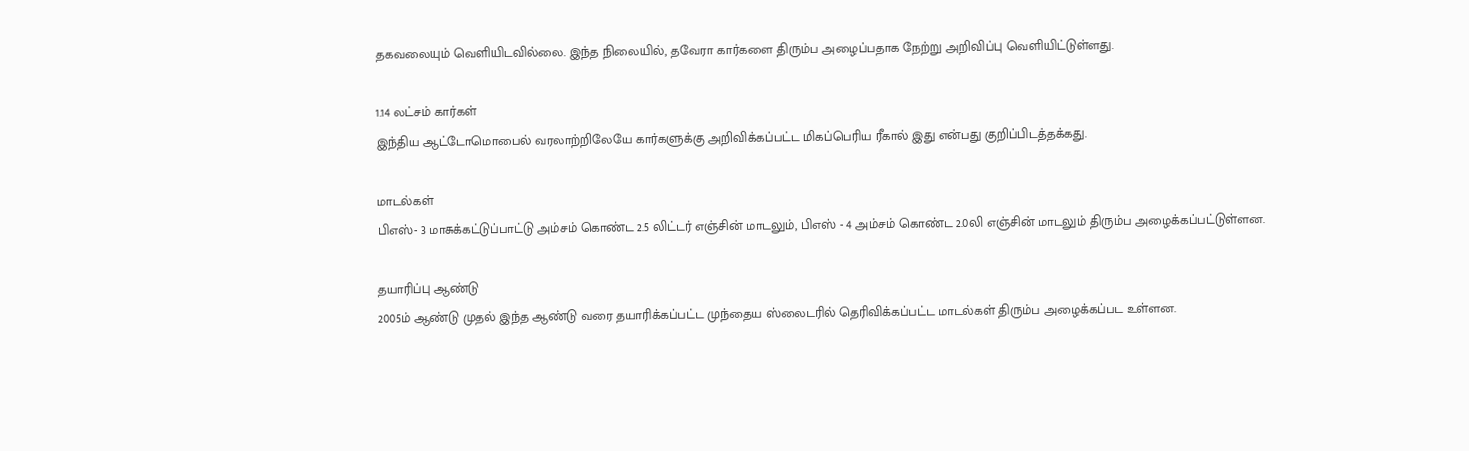தகவலையும் வெளியிடவில்லை. இந்த நிலையில், தவேரா கார்களை திரும்ப அழைப்பதாக நேற்று அறிவிப்பு வெளியிட்டுள்ளது.

1.14 லட்சம் கார்கள்
இந்திய ஆட்டோமொபைல் வரலாற்றிலேயே கார்களுக்கு அறிவிக்கப்பட்ட மிகப்பெரிய ரீகால் இது என்பது குறிப்பிடத்தக்கது.

மாடல்கள்
பிஎஸ்- 3 மாசுக்கட்டுப்பாட்டு அம்சம் கொண்ட 2.5 லிட்டர் எஞ்சின் மாடலும், பிஎஸ் - 4 அம்சம் கொண்ட 2.0லி எஞ்சின் மாடலும் திரும்ப அழைக்கப்பட்டுள்ளன.

தயாரிப்பு ஆண்டு
2005ம் ஆண்டு முதல் இந்த ஆண்டு வரை தயாரிக்கப்பட்ட முந்தைய ஸ்லைடரில் தெரிவிக்கப்பட்ட மாடல்கள் திரும்ப அழைக்கப்பட உள்ளன.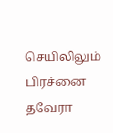செயிலிலும் பிரச்னை
தவேரா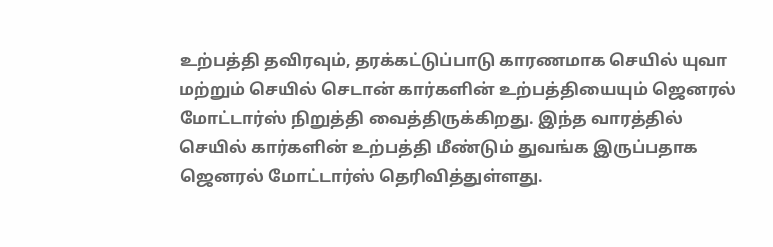உற்பத்தி தவிரவும், தரக்கட்டுப்பாடு காரணமாக செயில் யுவா மற்றும் செயில் செடான் கார்களின் உற்பத்தியையும் ஜெனரல் மோட்டார்ஸ் நிறுத்தி வைத்திருக்கிறது. இந்த வாரத்தில் செயில் கார்களின் உற்பத்தி மீண்டும் துவங்க இருப்பதாக ஜெனரல் மோட்டார்ஸ் தெரிவித்துள்ளது.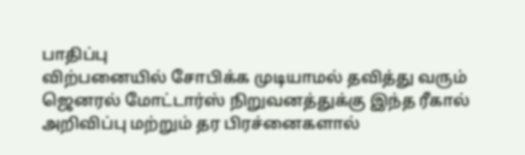பாதிப்பு
விற்பனையில் சோபிக்க முடியாமல் தவித்து வரும் ஜெனரல் மோட்டார்ஸ் நிறுவனத்துக்கு இந்த ரீகால் அறிவிப்பு மற்றும் தர பிரச்னைகளால்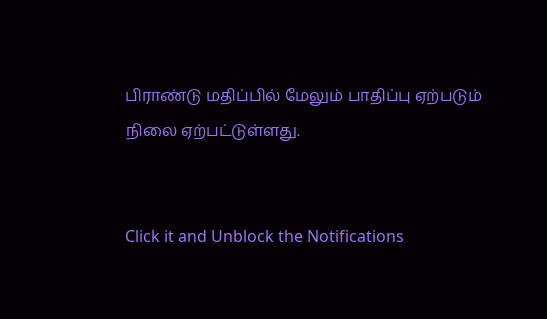பிராண்டு மதிப்பில் மேலும் பாதிப்பு ஏற்படும் நிலை ஏற்பட்டுள்ளது.


Click it and Unblock the Notifications